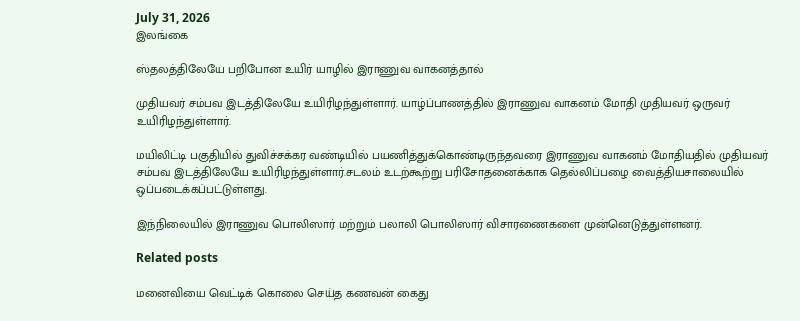July 31, 2026
இலங்கை

ஸ்தலத்திலேயே பறிபோன உயிர் யாழில் இராணுவ வாகனத்தால்

முதியவர் சம்பவ இடத்திலேயே உயிரிழந்துள்ளார். யாழ்ப்பாணத்தில் இராணுவ வாகனம் மோதி முதியவர் ஒருவர் உயிரிழந்துள்ளார்.

மயிலிட்டி பகுதியில் துவிச்சக்கர வண்டியில் பயணித்துக்கொண்டிருந்தவரை இராணுவ வாகனம் மோதியதில் முதியவர் சம்பவ இடத்திலேயே உயிரிழந்துள்ளார்.சடலம் உடற்கூற்று பரிசோதனைக்காக தெல்லிப்பழை வைத்தியசாலையில் ஒப்படைக்கப்பட்டுள்ளது.

இந்நிலையில் இராணுவ பொலிஸார் மற்றும் பலாலி பொலிஸார் விசாரணைகளை முன்னெடுத்துள்ளனர்.

Related posts

மனைவியை வெட்டிக் கொலை செய்த கணவன் கைது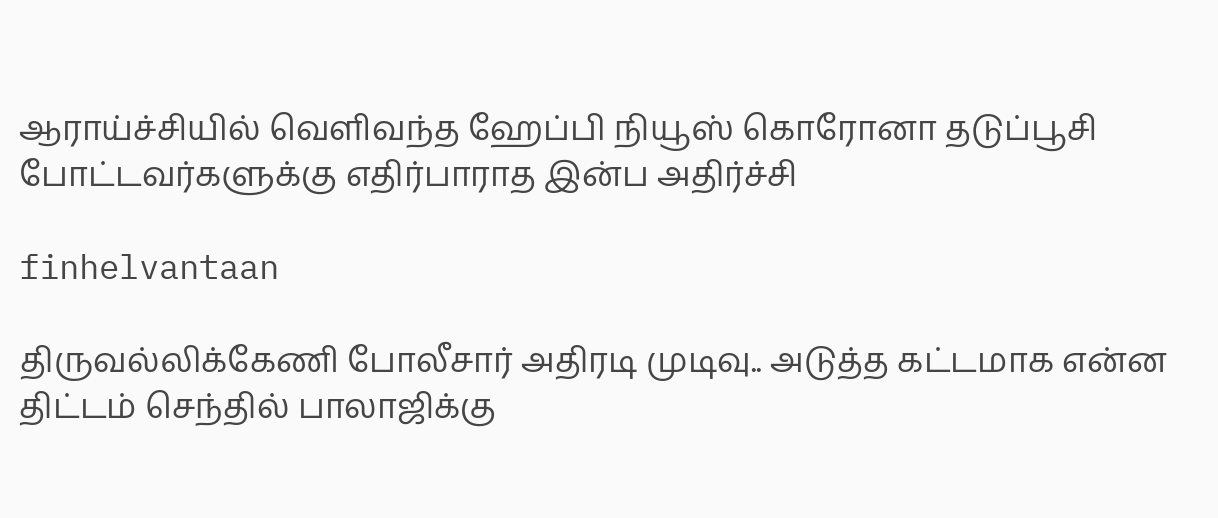ஆராய்ச்சியில் வெளிவந்த ஹேப்பி நியூஸ் கொரோனா தடுப்பூசி போட்டவர்களுக்கு எதிர்பாராத இன்ப அதிர்ச்சி

finhelvantaan

திருவல்லிக்கேணி போலீசார் அதிரடி முடிவு.. அடுத்த கட்டமாக என்ன திட்டம் செந்தில் பாலாஜிக்கு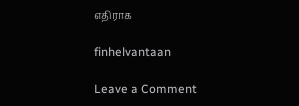எதிராக

finhelvantaan

Leave a Comment